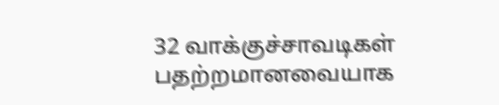32 வாக்குச்சாவடிகள் பதற்றமானவையாக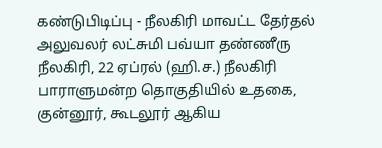கண்டுபிடிப்பு - நீலகிரி மாவட்ட தேர்தல் அலுவலர் லட்சுமி பவ்யா தண்ணீரு
நீலகிரி, 22 ஏப்ரல் (ஹி.ச.) நீலகிரி பாராளுமன்ற தொகுதியில் உதகை, குன்னூர், கூடலூர் ஆகிய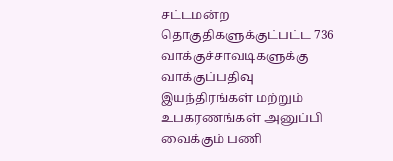சட்டமன்ற தொகுதிகளுக்குட்பட்ட 736 வாக்குச்சாவடிகளுக்கு வாக்குப்பதிவு இயந்திரங்கள் மற்றும் உபகரணங்கள் அனுப்பி வைக்கும் பணி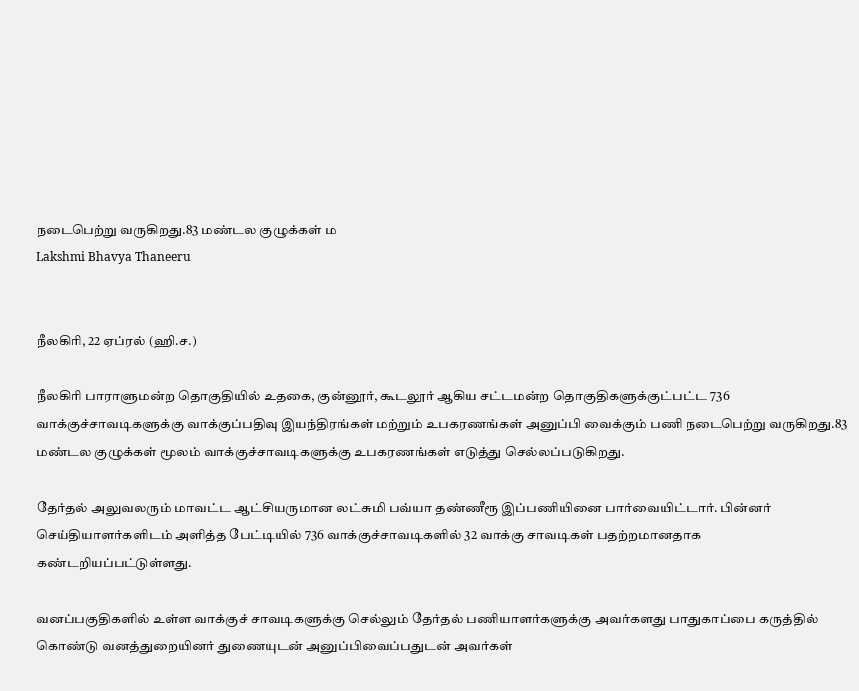நடைபெற்று வருகிறது.83 மண்டல குழுக்கள் ம
Lakshmi Bhavya Thaneeru


நீலகிரி, 22 ஏப்ரல் (ஹி.ச.)

நீலகிரி பாராளுமன்ற தொகுதியில் உதகை, குன்னூர், கூடலூர் ஆகிய சட்டமன்ற தொகுதிகளுக்குட்பட்ட 736 வாக்குச்சாவடிகளுக்கு வாக்குப்பதிவு இயந்திரங்கள் மற்றும் உபகரணங்கள் அனுப்பி வைக்கும் பணி நடைபெற்று வருகிறது.83 மண்டல குழுக்கள் மூலம் வாக்குச்சாவடிகளுக்கு உபகரணங்கள் எடுத்து செல்லப்படுகிறது.

தேர்தல் அலுவலரும் மாவட்ட ஆட்சியருமான லட்சுமி பவ்யா தண்ணீரூ இப்பணியினை பார்வையிட்டார். பின்னர் செய்தியாளர்களிடம் அளித்த பேட்டியில் 736 வாக்குச்சாவடிகளில் 32 வாக்கு சாவடிகள் பதற்றமானதாக கண்டறியப்பட்டுள்ளது.

வனப்பகுதிகளில் உள்ள வாக்குச் சாவடிகளுக்கு செல்லும் தேர்தல் பணியாளர்களுக்கு அவர்களது பாதுகாப்பை கருத்தில் கொண்டு வனத்துறையினர் துணையுடன் அனுப்பிவைப்பதுடன் அவர்கள்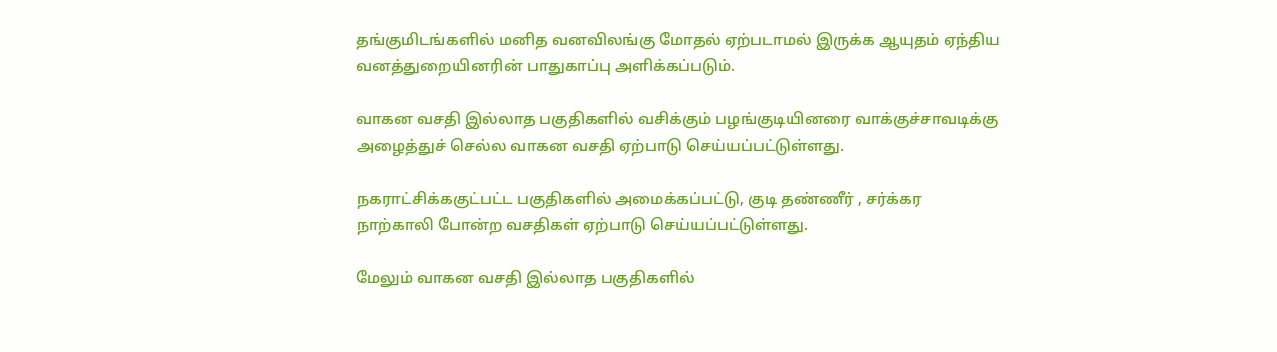தங்குமிடங்களில் மனித வனவிலங்கு மோதல் ஏற்படாமல் இருக்க ஆயுதம் ஏந்திய வனத்துறையினரின் பாதுகாப்பு அளிக்கப்படும்.

வாகன வசதி இல்லாத பகுதிகளில் வசிக்கும் பழங்குடியினரை வாக்குச்சாவடிக்கு அழைத்துச் செல்ல வாகன வசதி ஏற்பாடு செய்யப்பட்டுள்ளது.

நகராட்சிக்ககுட்பட்ட பகுதிகளில் அமைக்கப்பட்டு, குடி தண்ணீர் , சர்க்கர நாற்காலி போன்ற வசதிகள் ஏற்பாடு செய்யப்பட்டுள்ளது.

மேலும் வாகன வசதி இல்லாத பகுதிகளில்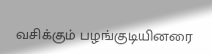வசிக்கும் பழங்குடியினரை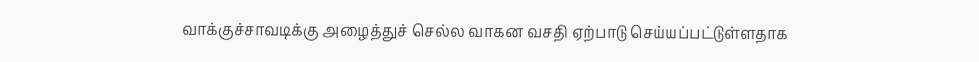வாக்குச்சாவடிக்கு அழைத்துச் செல்ல வாகன வசதி ஏற்பாடு செய்யப்பட்டுள்ளதாக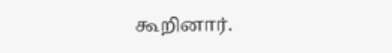கூறினார்.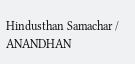Hindusthan Samachar / ANANDHAN